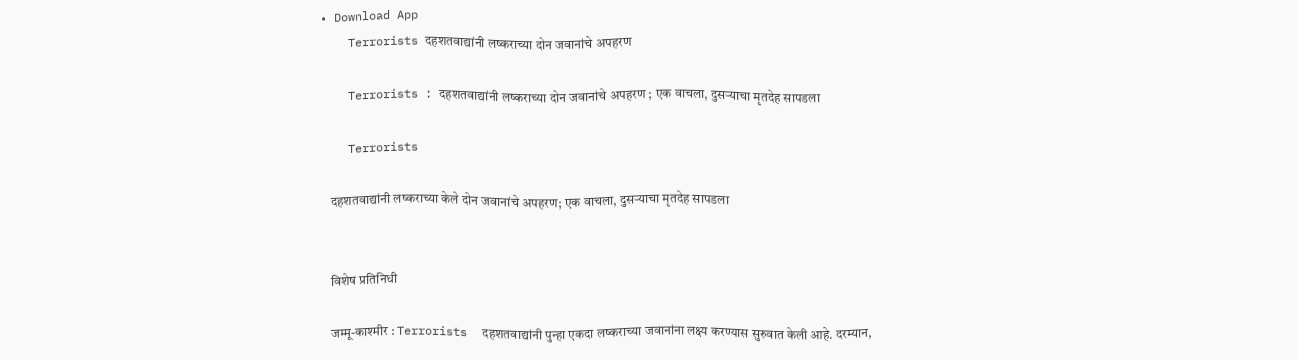• Download App
    Terrorists दहशतवाद्यांनी लष्कराच्या दोन जवानांचे अपहरण

    Terrorists : दहशतवाद्यांनी लष्कराच्या दोन जवानांचे अपहरण ; एक वाचला, दुसऱ्याचा मृतदेह सापडला

    Terrorists

    दहशतवाद्यांनी लष्कराच्या केले दोन जवानांचे अपहरण; एक वाचला, दुसऱ्याचा मृतदेह सापडला


    विशेष प्रतिनिधी

    जम्मू-काश्मीर : Terrorists  दहशतवाद्यांनी पुन्हा एकदा लष्कराच्या जवानांना लक्ष्य करण्यास सुरुवात केली आहे. दरम्यान,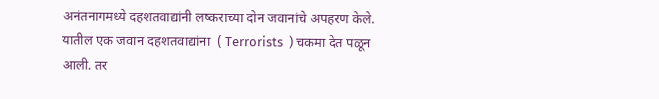अनंतनागमध्ये दहशतवाद्यांनी लष्कराच्या दोन जवानांचे अपहरण केले. यातील एक जवान दहशतवाद्यांना  ( Terrorists  ) चकमा देत पळून आली. तर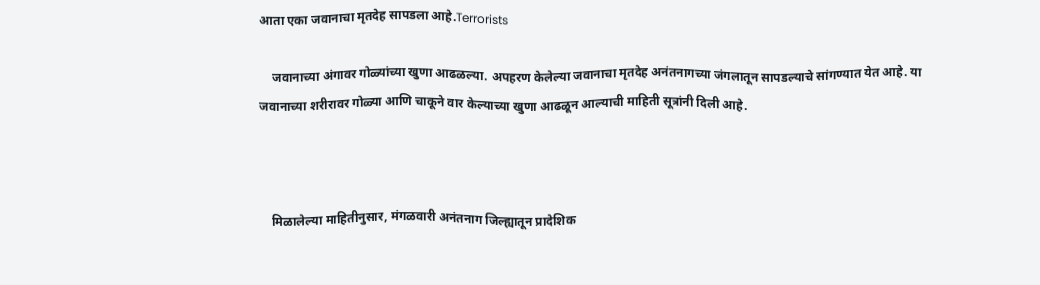आता एका जवानाचा मृतदेह सापडला आहे.Terrorists

    जवानाच्या अंगावर गोळ्यांच्या खुणा आढळल्या. अपहरण केलेल्या जवानाचा मृतदेह अनंतनागच्या जंगलातून सापडल्याचे सांगण्यात येत आहे. या जवानाच्या शरीरावर गोळ्या आणि चाकूने वार केल्याच्या खुणा आढळून आल्याची माहिती सूत्रांनी दिली आहे.



    मिळालेल्या माहितीनुसार, मंगळवारी अनंतनाग जिल्ह्यातून प्रादेशिक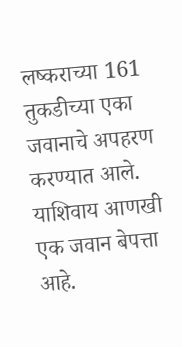लष्कराच्या 161 तुकडीच्या एका जवानाचे अपहरण करण्यात आले. याशिवाय आणखी एक जवान बेपत्ता आहे.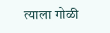त्याला गोळी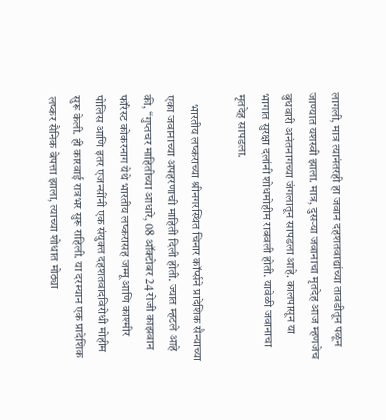लागली, मात्र त्यानंतरही हा जवान दहशतवाद्यांच्या तावडीतून पळून जाण्यात यशस्वी झाला. मात्र, दुसऱ्या जवानाचा मृतदेह आज म्हणजेच बुधवारी अनंतनागच्या जंगलातून सापडला आहे. कालपासून या भागात सुरक्षा दलांनी शोधमोहीम राबवली होती. यावेळी जवानाचा मृतदेह सापडला.

    भारतीय लष्कराच्या श्रीनगरस्थित चिनार कॉर्प्सने प्रादेशिक सैन्याच्या एका जवानाच्या अपहरणाची माहिती दिली होती. ज्यात म्हटले आहे की, “गुप्तचर माहितीच्या आधारे, 08 ऑक्टोबर 24 रोजी काझवान फॉरेस्ट कोकरनाग येथे भारतीय लष्करासह जम्मू आणि काश्मीर पोलिस आणि इतर एजन्सींनी एक संयुक्त दहशतवादविरोधी मोहीम सुरू केली. ही कारवाई रात्रभर सुरू राहिली. या दरम्यान एक प्रादेशिक लष्कर सैनिक बेपत्ता झाला, त्याच्या शोधात मोठ्या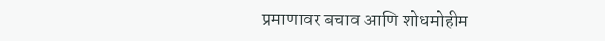प्रमाणावर बचाव आणि शोधमोहीम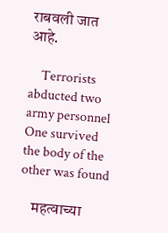राबवली जात आहे.

    Terrorists abducted two army personnel One survived the body of the other was found

    महत्वाच्या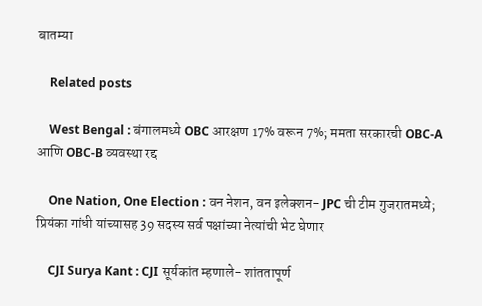बातम्या

    Related posts

    West Bengal : बंगालमध्ये OBC आरक्षण 17% वरून 7%; ममता सरकारची OBC-A आणि OBC-B व्यवस्था रद्द

    One Nation, One Election : वन नेशन, वन इलेक्शन- JPC ची टीम गुजरातमध्ये; प्रियंका गांधी यांच्यासह 39 सदस्य सर्व पक्षांच्या नेत्यांची भेट घेणार

    CJI Surya Kant : CJI सूर्यकांत म्हणाले- शांततापूर्ण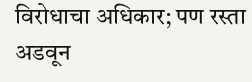विरोधाचा अधिकार; पण रस्ता अडवून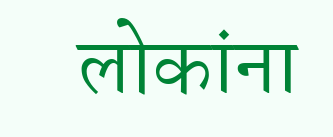लोकांना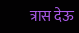त्रास देऊ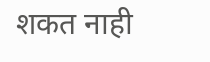शकत नाही